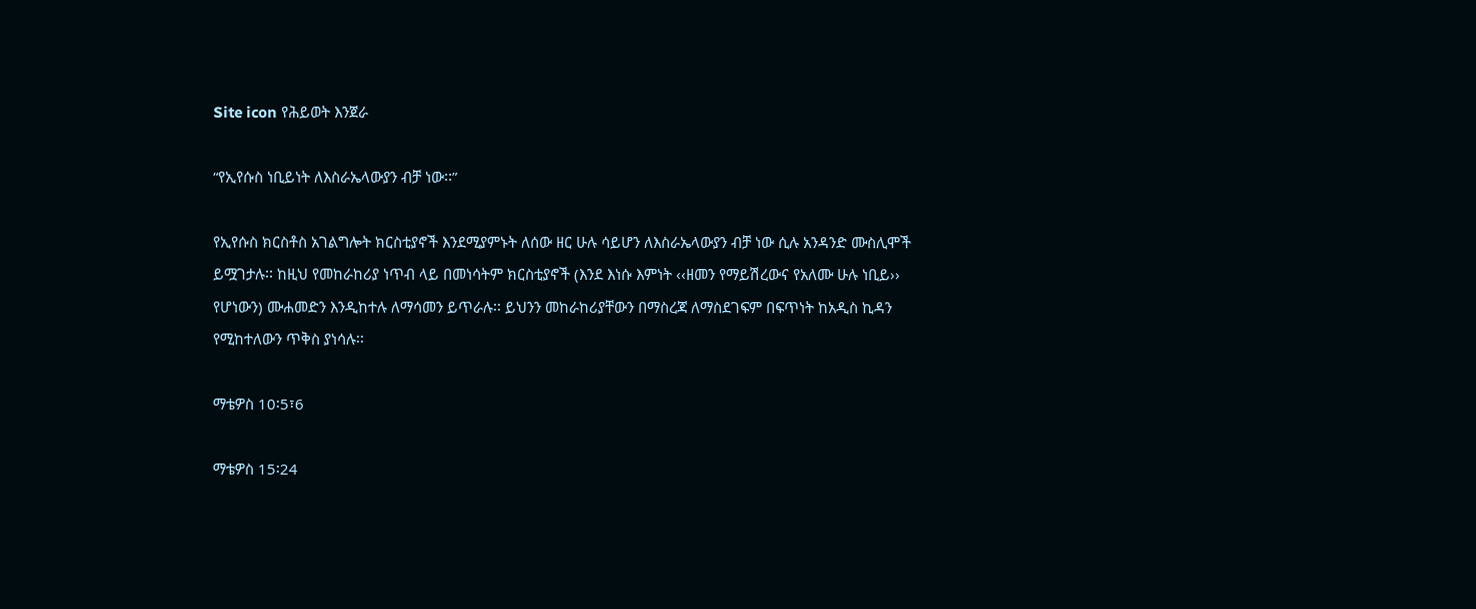Site icon የሕይወት እንጀራ

“የኢየሱስ ነቢይነት ለእስራኤላውያን ብቻ ነው፡፡”

የኢየሱስ ክርስቶስ አገልግሎት ክርስቲያኖች እንደሚያምኑት ለሰው ዘር ሁሉ ሳይሆን ለእስራኤላውያን ብቻ ነው ሲሉ አንዳንድ ሙስሊሞች ይሟገታሉ፡፡ ከዚህ የመከራከሪያ ነጥብ ላይ በመነሳትም ክርስቲያኖች (እንደ እነሱ እምነት ‹‹ዘመን የማይሽረውና የአለሙ ሁሉ ነቢይ›› የሆነውን) ሙሐመድን እንዲከተሉ ለማሳመን ይጥራሉ፡፡ ይህንን መከራከሪያቸውን በማስረጃ ለማስደገፍም በፍጥነት ከአዲስ ኪዳን የሚከተለውን ጥቅስ ያነሳሉ፡፡

ማቴዎስ 10፡5፣6

ማቴዎስ 15፡24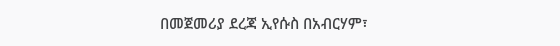በመጀመሪያ ደረጃ ኢየሱስ በአብርሃም፣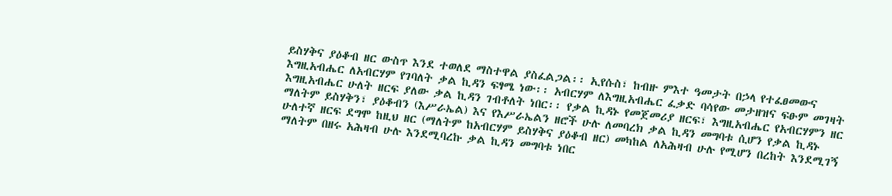ይስሃቅና ያዕቆብ ዘር ውስጥ እንደ ተወለደ ማስተዋል ያስፈልጋል፡፡ ኢየሱስ፣ ከብዙ ምእተ ዓመታት በኃላ የተፈፀመውና እግዚአብሔር ለአብርሃም የገባለት ቃል ኪዳን ፍፃሜ ነው፡፡ አብርሃም ለእግዚአብሔር ፈቃድ ባሳየው መታዘዝና ፍፁም መገዛት እግዚአብሔር ሁለት ዘርፍ ያለው ቃል ኪዳን ገብቶለት ነበር፡፡ የቃል ኪዳኑ የመጀመሪያ ዘርፍ፣ እግዚአብሔር የአብርሃምን ዘር ማለትም ይስሃቅን፣ ያዕቆብን (እሥራኤል) እና የእሥራኤልን ዘሮች ሁሉ ለመባረክ ቃል ኪዳን መግባቱ ሲሆን የቃል ኪዳኑ ሁለተኛ ዘርፍ ደግሞ ከዚህ ዘር (ማለትም ከአብርሃም ይስሃቅና ያዕቆብ ዘር) መካከል ለአሕዛብ ሁሉ የሚሆን በረከት እንደሚገኝ ማለትም በዘሩ አሕዛብ ሁሉ እንደሚባረኩ ቃል ኪዳን መግባቱ ነበር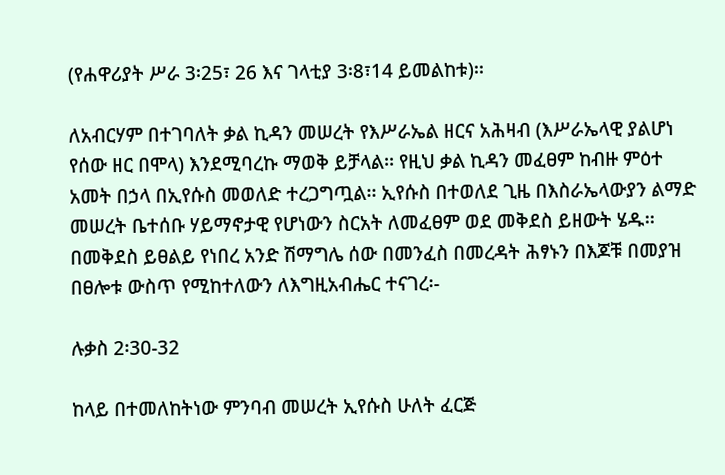(የሐዋሪያት ሥራ 3፡25፣ 26 እና ገላቲያ 3፡8፣14 ይመልከቱ)፡፡

ለአብርሃም በተገባለት ቃል ኪዳን መሠረት የእሥራኤል ዘርና አሕዛብ (እሥራኤላዊ ያልሆነ የሰው ዘር በሞላ) እንደሚባረኩ ማወቅ ይቻላል፡፡ የዚህ ቃል ኪዳን መፈፀም ከብዙ ምዕተ አመት በኃላ በኢየሱስ መወለድ ተረጋግጧል፡፡ ኢየሱስ በተወለደ ጊዜ በእስራኤላውያን ልማድ መሠረት ቤተሰቡ ሃይማኖታዊ የሆነውን ስርአት ለመፈፀም ወደ መቅደስ ይዘውት ሄዱ፡፡ በመቅደስ ይፀልይ የነበረ አንድ ሽማግሌ ሰው በመንፈስ በመረዳት ሕፃኑን በእጆቹ በመያዝ በፀሎቱ ውስጥ የሚከተለውን ለእግዚአብሔር ተናገረ፡-

ሉቃስ 2፡30-32

ከላይ በተመለከትነው ምንባብ መሠረት ኢየሱስ ሁለት ፈርጅ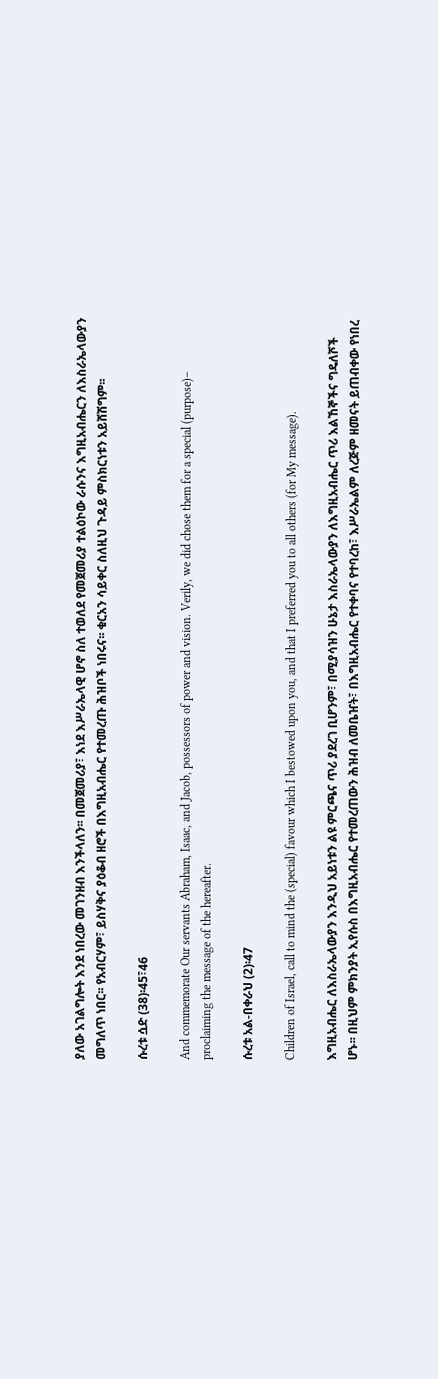ያለው አገልግሎት እንደ ነበረው መገንዘብ እንችላለን፡፡ በመጀመሪያ፣ እነደ እሥራኤላዊ ሆኖ ስለ ተወለደ የመጀመሪያ ተልዕኮው ራሱንና እግዚአብሔርን ለእስራኤላውያን መግለጥ ነበር፡፡ የአብርሃም፣ ይስሃቅና ያዕቆብ ዘሮች በእግዚአብሔር የተመረጡ ሕዝቦች ነበሩና፡፡ ቁርአን ሳይቀር ስለዚህ ጉዳይ ምስክርነቱን አይሸሽግም፡፡

ሱረቱ ሷድ (38)፡45፣46

And commemorate Our servants Abraham, Isaac, and Jacob, possessors of power and vision. Verily, we did chose them for a special (purpose)– proclaiming the message of the hereafter.

ሱረቱ አል-በቀራህ (2)፡47

Children of Israel, call to mind the (special) favour which I bestowed upon you, and that I preferred you to all others (for My message).

እግዚአብሔር ለእስራኤላውያን እንዲህ አይነቱን ልዩ ምርጫና ጥሪ ያደረገ ቢሆንም፣ በሚያሳዝን ሁኔታ እስራኤላውያን ለእግዚአብሔር ጥሪ እልኸኞችና ግዴለሾች ሆኑ፡፡ በዚህም ምክንያት ኢየሱስ በእግዚአብሔር የተመረጠውን ሕዝብ ለመቤዠት፣ በእግዚአብሔር የተቀባና የተባረከ፣ እሥራኤልም ለረጅም ዘመናት ይጠብቀው የነበረ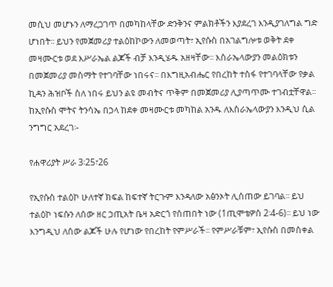መሲህ መሆኑን ለማረጋገጥ በመካከላቸው ድንቅንና ምልክቶችን እያደረገ እንዲያገለግል ግድ ሆነበት፡፡ ይህን የመጀመሪያ ተልዕከኮውን ለመወጣት፣ ኢየሱስ በአገልግሎቱ ወቅት ደቀ መዛሙርቱ ወደ እሥራኤል ልጆች ብቻ እንዲሄዱ አዘዛቸው፡፡ እስራኤላውያን መልዕክቱን በመጀመሪያ መስማት የተገባቸው ነበሩና፡፡ በእግዚአብሔር የበረከት ተስፋ የተገባላቸው የቃል ኪዳን ሕዝቦች ስለ ነበሩ ይህን ልዩ መብትና ጥቅም በመጀመሪያ ሊያጣጥሙ ተገብቷቸዋል፡፡ ከኢየሱስ ሞትና ትንሳኤ በኃላ ከደቀ መዛሙርቱ መካከል አንዱ ለእስራኤላውያን እንዲህ ሲል ንግግር አደረገ፡-

የሐዋሪያት ሥራ 3፡25፣26

የኢየሱስ ተልዕኮ ሁለተኛ ክፍል ከፍተኛ ትርጉም እንዳለው አፅንኦት ሊሰጠው ይገባል፡፡ ይህ ተልዕኮ ነፍሱን ለሰው ዘር ኃጢአት ቤዛ አድርጎ የሰጠበት ነው (1ጢሞቴዎስ 2፡4-6)፡፡ ይህ ነው እንግዲህ ለሰው ልጆች ሁሉ የሆነው የበረከት የምሥራች፡፡ የምሥራቹም፣ ኢየሱስ በመስቀል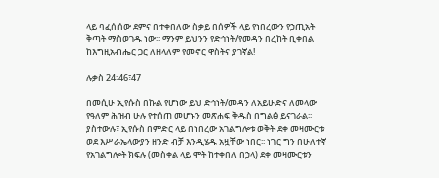ላይ ባፈሰሰው ደምና በተቀበለው ስቃይ በሰዎች ላይ የነበረውን የኃጢአት ቅጣት ማስወገዱ ነው፡፡ ማንም ይህንን የድኅነት/የመዳን በረከት ቢቀበል ከእግዚአብሔር ጋር ለዘላለም የመኖር ዋስትና ያገኛል!

ሉቃስ 24፡46፣47

በመሲሁ ኢየሱስ በኩል የሆነው ይህ ድኅነት/መዳን ለአይሁድና ለመላው የዓለም ሕዝብ ሁሉ የተሰጠ መሆኑን መጽሐፍ ቅዱስ በግልፅ ይናገራል፡፡ ያስተውሉ፣ ኢየሱስ በምድር ላይ በነበረው አገልግሎቱ ወቅት ደቀ መዛሙርቱ ወደ እሥራኤላውያን ዘንድ ብቻ እንዲሄዱ አዟቸው ነበር፡፡ ነገር ግን በሁለተኛ የአገልግሎት ክፍሉ (መስቀል ላይ ሞት ከተቀበለ በኃላ) ደቀ መዛሙርቱን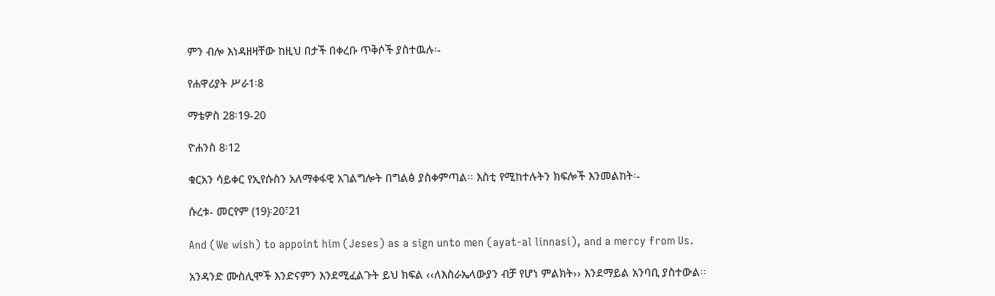ምን ብሎ እነዳዘዛቸው ከዚህ በታች በቀረቡ ጥቅሶች ያስተዉሉ፡-

የሐዋሪያት ሥራ1፡8

ማቴዎስ 28፡19-20

ዮሐንስ 8፡12

ቁርአን ሳይቀር የኢየሱስን አለማቀፋዊ አገልግሎት በግልፅ ያስቀምጣል፡፡ እስቲ የሚከተሉትን ክፍሎች እንመልከት፡-

ሱረቱ- መርየም (19)፡20፣21

And (We wish) to appoint him (Jeses) as a sign unto men (ayat-al linnasi), and a mercy from Us.

አንዳንድ ሙስሊሞች እንድናምን እንደሚፈልጉት ይህ ክፍል ‹‹ለእስራኤላውያን ብቻ የሆነ ምልክት›› እንደማይል አንባቢ ያስተውል፡፡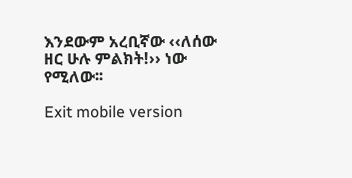እንደውም አረቢኛው ‹‹ለሰው ዘር ሁሉ ምልክት!›› ነው የሚለው፡፡

Exit mobile version